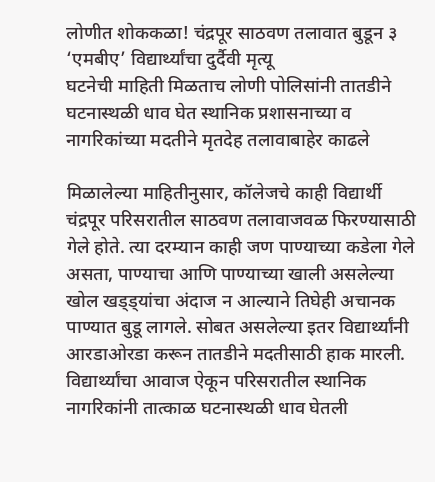लोणीत शोककळा! चंद्रपूर साठवण तलावात बुडून ३ ‘एमबीए’ विद्यार्थ्यांचा दुर्दैवी मृत्यू
घटनेची माहिती मिळताच लोणी पोलिसांनी तातडीने घटनास्थळी धाव घेत स्थानिक प्रशासनाच्या व नागरिकांच्या मदतीने मृतदेह तलावाबाहेर काढले

मिळालेल्या माहितीनुसार, कॉलेजचे काही विद्यार्थी चंद्रपूर परिसरातील साठवण तलावाजवळ फिरण्यासाठी गेले होते. त्या दरम्यान काही जण पाण्याच्या कडेला गेले असता, पाण्याचा आणि पाण्याच्या खाली असलेल्या खोल खड्ड्यांचा अंदाज न आल्याने तिघेही अचानक पाण्यात बुडू लागले. सोबत असलेल्या इतर विद्यार्थ्यांनी आरडाओरडा करून तातडीने मदतीसाठी हाक मारली. विद्यार्थ्यांचा आवाज ऐकून परिसरातील स्थानिक नागरिकांनी तात्काळ घटनास्थळी धाव घेतली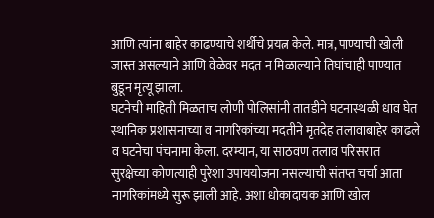आणि त्यांना बाहेर काढण्याचे शर्थीचे प्रयत्न केले. मात्र, पाण्याची खोली जास्त असल्याने आणि वेळेवर मदत न मिळाल्याने तिघांचाही पाण्यात बुडून मृत्यू झाला.
घटनेची माहिती मिळताच लोणी पोलिसांनी तातडीने घटनास्थळी धाव घेत स्थानिक प्रशासनाच्या व नागरिकांच्या मदतीने मृतदेह तलावाबाहेर काढले व घटनेचा पंचनामा केला. दरम्यान, या साठवण तलाव परिसरात सुरक्षेच्या कोणत्याही पुरेशा उपाययोजना नसल्याची संतप्त चर्चा आता नागरिकांमध्ये सुरू झाली आहे. अशा धोकादायक आणि खोल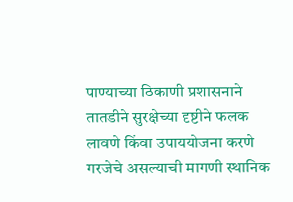पाण्याच्या ठिकाणी प्रशासनाने तातडीने सुरक्षेच्या दृष्टीने फलक लावणे किंवा उपाययोजना करणे गरजेचे असल्याची मागणी स्थानिक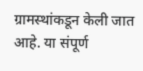ग्रामस्थांकडून केली जात आहे. या संपूर्ण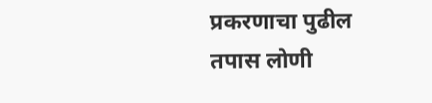प्रकरणाचा पुढील तपास लोणी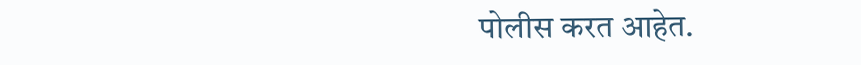पोलीस करत आहेत.